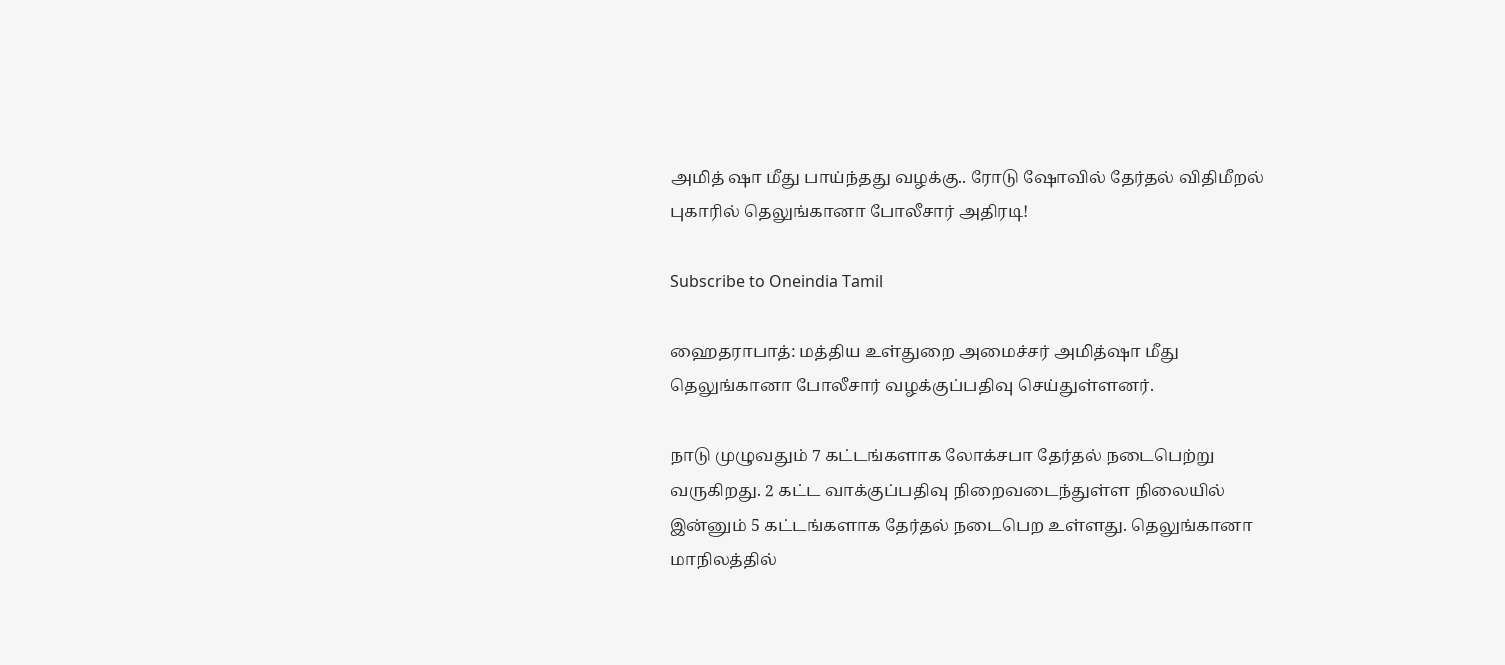அமித் ஷா மீது பாய்ந்தது வழக்கு.. ரோடு ஷோவில் தேர்தல் விதிமீறல் புகாரில் தெலுங்கானா போலீசார் அதிரடி!

Subscribe to Oneindia Tamil

ஹைதராபாத்: மத்திய உள்துறை அமைச்சர் அமித்ஷா மீது தெலுங்கானா போலீசார் வழக்குப்பதிவு செய்துள்ளனர்.

நாடு முழுவதும் 7 கட்டங்களாக லோக்சபா தேர்தல் நடைபெற்று வருகிறது. 2 கட்ட வாக்குப்பதிவு நிறைவடைந்துள்ள நிலையில் இன்னும் 5 கட்டங்களாக தேர்தல் நடைபெற உள்ளது. தெலுங்கானா மாநிலத்தில்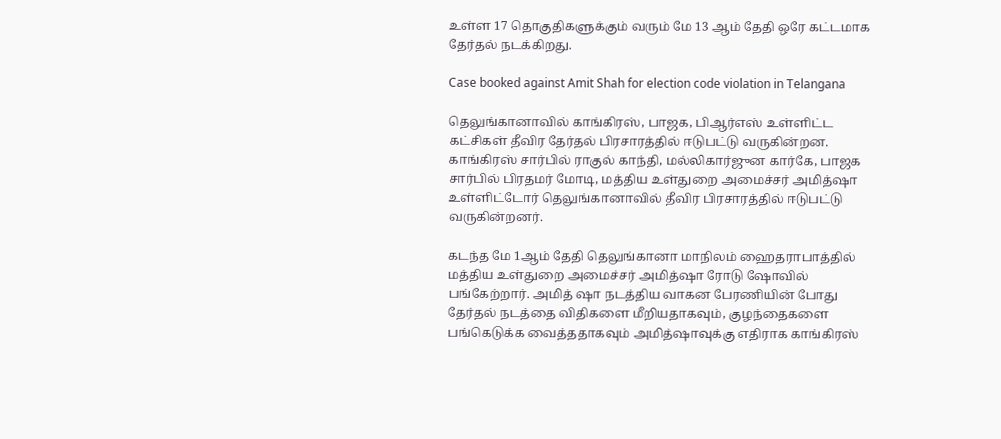உள்ள 17 தொகுதிகளுக்கும் வரும் மே 13 ஆம் தேதி ஒரே கட்டமாக தேர்தல் நடக்கிறது.

Case booked against Amit Shah for election code violation in Telangana

தெலுங்கானாவில் காங்கிரஸ், பாஜக, பிஆர்எஸ் உள்ளிட்ட கட்சிகள் தீவிர தேர்தல் பிரசாரத்தில் ஈடுபட்டு வருகின்றன. காங்கிரஸ் சார்பில் ராகுல் காந்தி, மல்லிகார்ஜுன கார்கே, பாஜக சார்பில் பிரதமர் மோடி, மத்திய உள்துறை அமைச்சர் அமித்ஷா உள்ளிட்டோர் தெலுங்கானாவில் தீவிர பிரசாரத்தில் ஈடுபட்டு வருகின்றனர்.

கடந்த மே 1ஆம் தேதி தெலுங்கானா மாநிலம் ஹைதராபாத்தில் மத்திய உள்துறை அமைச்சர் அமித்ஷா ரோடு ஷோவில் பங்கேற்றார். அமித் ஷா நடத்திய வாகன பேரணியின் போது தேர்தல் நடத்தை விதிகளை மீறியதாகவும், குழந்தைகளை பங்கெடுக்க வைத்ததாகவும் அமித்ஷாவுக்கு எதிராக காங்கிரஸ்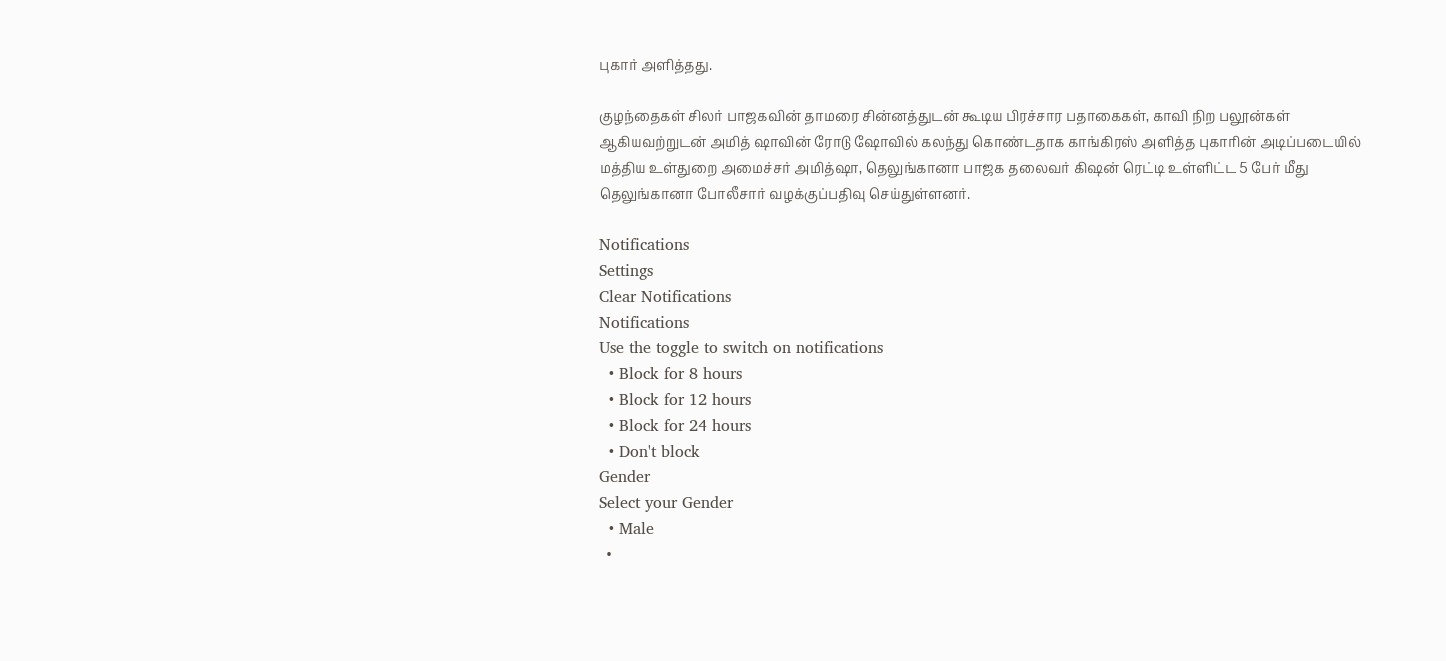புகார் அளித்தது.

குழந்தைகள் சிலர் பாஜகவின் தாமரை சின்னத்துடன் கூடிய பிரச்சார பதாகைகள், காவி நிற பலூன்கள் ஆகியவற்றுடன் அமித் ஷாவின் ரோடு ஷோவில் கலந்து கொண்டதாக காங்கிரஸ் அளித்த புகாரின் அடிப்படையில் மத்திய உள்துறை அமைச்சர் அமித்ஷா, தெலுங்கானா பாஜக தலைவர் கிஷன் ரெட்டி உள்ளிட்ட 5 பேர் மீது தெலுங்கானா போலீசார் வழக்குப்பதிவு செய்துள்ளனர்.

Notifications
Settings
Clear Notifications
Notifications
Use the toggle to switch on notifications
  • Block for 8 hours
  • Block for 12 hours
  • Block for 24 hours
  • Don't block
Gender
Select your Gender
  • Male
  •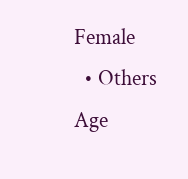Female
  • Others
Age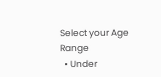Select your Age Range
  • Under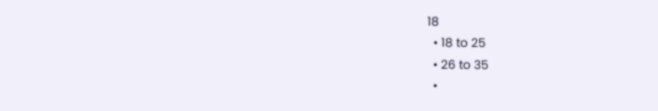18
  • 18 to 25
  • 26 to 35
  •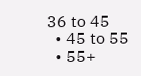36 to 45
  • 45 to 55
  • 55+